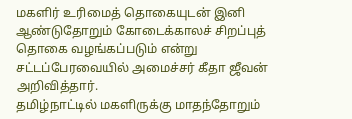மகளிர் உரிமைத் தொகையுடன் இனி ஆண்டுதோறும் கோடைக்காலச் சிறப்புத் தொகை வழங்கப்படும் என்று சட்டப்பேரவையில் அமைச்சர் கீதா ஜீவன் அறிவித்தார்.
தமிழ்நாட்டில் மகளிருக்கு மாதந்தோறும்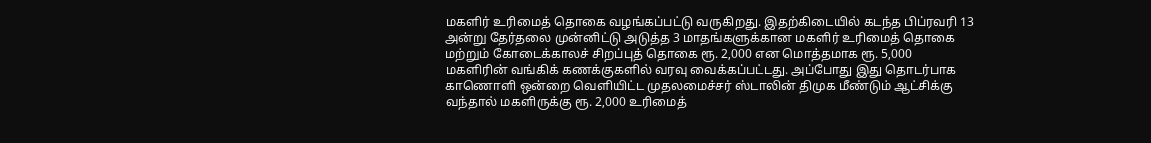மகளிர் உரிமைத் தொகை வழங்கப்பட்டு வருகிறது. இதற்கிடையில் கடந்த பிப்ரவரி 13 அன்று தேர்தலை முன்னிட்டு அடுத்த 3 மாதங்களுக்கான மகளிர் உரிமைத் தொகை மற்றும் கோடைக்காலச் சிறப்புத் தொகை ரூ. 2,000 என மொத்தமாக ரூ. 5,000 மகளிரின் வங்கிக் கணக்குகளில் வரவு வைக்கப்பட்டது. அப்போது இது தொடர்பாக காணொளி ஒன்றை வெளியிட்ட முதலமைச்சர் ஸ்டாலின் திமுக மீண்டும் ஆட்சிக்கு வந்தால் மகளிருக்கு ரூ. 2,000 உரிமைத்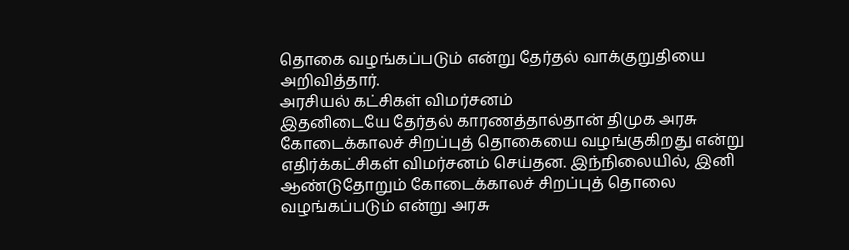தொகை வழங்கப்படும் என்று தேர்தல் வாக்குறுதியை அறிவித்தார்.
அரசியல் கட்சிகள் விமர்சனம்
இதனிடையே தேர்தல் காரணத்தால்தான் திமுக அரசு கோடைக்காலச் சிறப்புத் தொகையை வழங்குகிறது என்று எதிர்க்கட்சிகள் விமர்சனம் செய்தன. இந்நிலையில், இனி ஆண்டுதோறும் கோடைக்காலச் சிறப்புத் தொலை வழங்கப்படும் என்று அரசு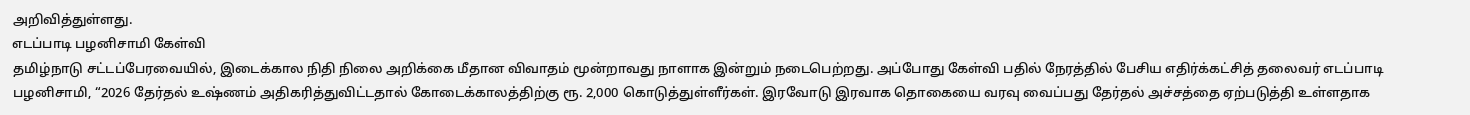அறிவித்துள்ளது.
எடப்பாடி பழனிசாமி கேள்வி
தமிழ்நாடு சட்டப்பேரவையில், இடைக்கால நிதி நிலை அறிக்கை மீதான விவாதம் மூன்றாவது நாளாக இன்றும் நடைபெற்றது. அப்போது கேள்வி பதில் நேரத்தில் பேசிய எதிர்க்கட்சித் தலைவர் எடப்பாடி பழனிசாமி, “2026 தேர்தல் உஷ்ணம் அதிகரித்துவிட்டதால் கோடைக்காலத்திற்கு ரூ. 2,000 கொடுத்துள்ளீர்கள். இரவோடு இரவாக தொகையை வரவு வைப்பது தேர்தல் அச்சத்தை ஏற்படுத்தி உள்ளதாக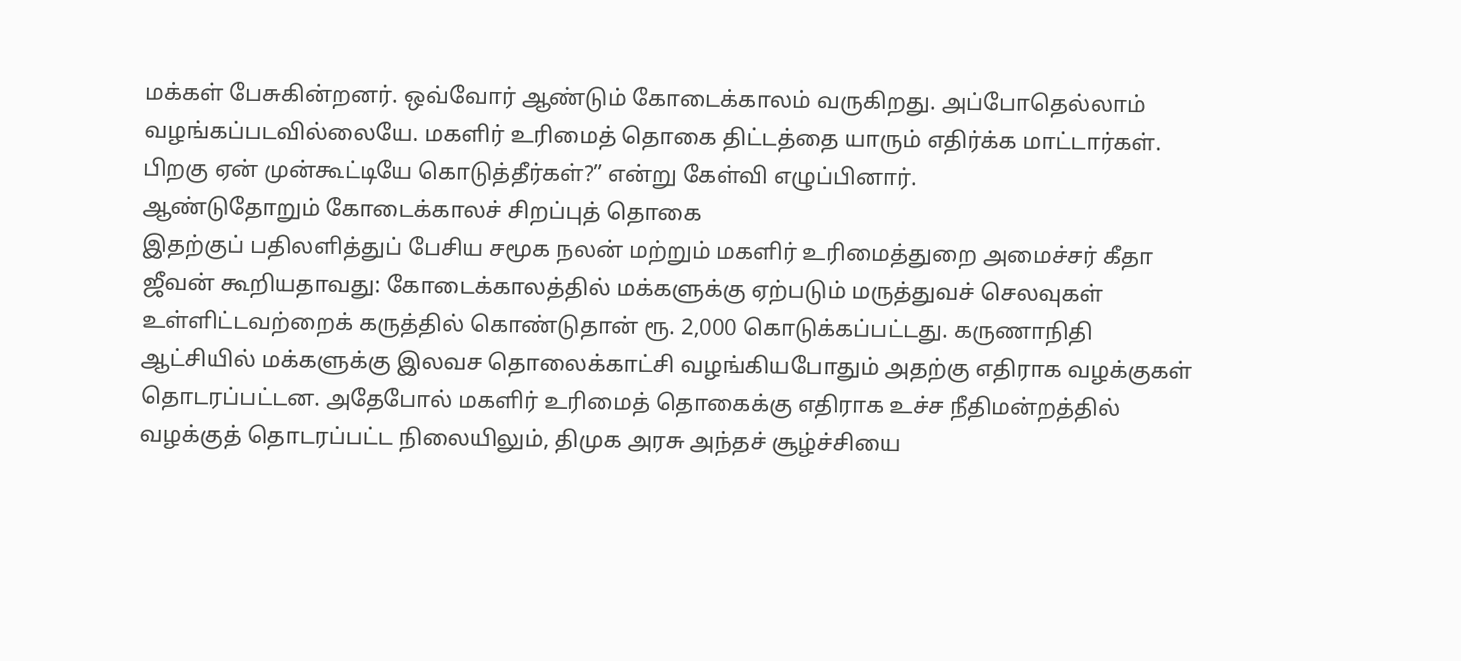மக்கள் பேசுகின்றனர். ஒவ்வோர் ஆண்டும் கோடைக்காலம் வருகிறது. அப்போதெல்லாம் வழங்கப்படவில்லையே. மகளிர் உரிமைத் தொகை திட்டத்தை யாரும் எதிர்க்க மாட்டார்கள். பிறகு ஏன் முன்கூட்டியே கொடுத்தீர்கள்?” என்று கேள்வி எழுப்பினார்.
ஆண்டுதோறும் கோடைக்காலச் சிறப்புத் தொகை
இதற்குப் பதிலளித்துப் பேசிய சமூக நலன் மற்றும் மகளிர் உரிமைத்துறை அமைச்சர் கீதா ஜீவன் கூறியதாவது: கோடைக்காலத்தில் மக்களுக்கு ஏற்படும் மருத்துவச் செலவுகள் உள்ளிட்டவற்றைக் கருத்தில் கொண்டுதான் ரூ. 2,000 கொடுக்கப்பட்டது. கருணாநிதி ஆட்சியில் மக்களுக்கு இலவச தொலைக்காட்சி வழங்கியபோதும் அதற்கு எதிராக வழக்குகள் தொடரப்பட்டன. அதேபோல் மகளிர் உரிமைத் தொகைக்கு எதிராக உச்ச நீதிமன்றத்தில் வழக்குத் தொடரப்பட்ட நிலையிலும், திமுக அரசு அந்தச் சூழ்ச்சியை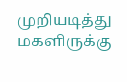முறியடித்து மகளிருக்கு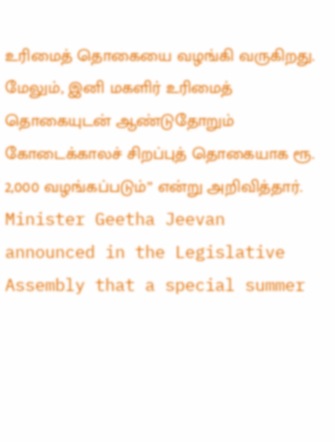உரிமைத் தொகையை வழங்கி வருகிறது. மேலும், இனி மகளிர் உரிமைத் தொகையுடன் ஆண்டுதோறும் கோடைக்காலச் சிறப்புத் தொகையாக ரூ. 2,000 வழங்கப்படும்” என்று அறிவித்தார்.
Minister Geetha Jeevan announced in the Legislative Assembly that a special summer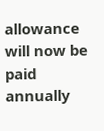allowance will now be paid annually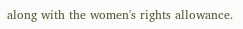along with the women's rights allowance.